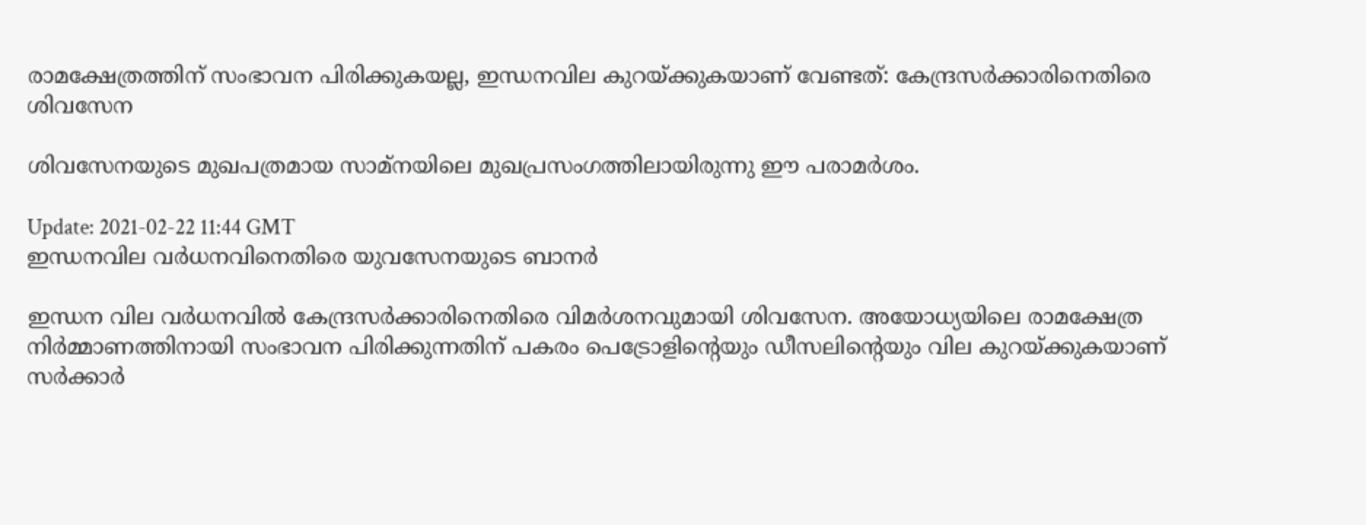രാമക്ഷേത്രത്തിന് സംഭാവന പിരിക്കുകയല്ല, ഇന്ധനവില കുറയ്ക്കുകയാണ് വേണ്ടത്: കേന്ദ്രസര്‍ക്കാരിനെതിരെ ശിവസേന

ശിവസേനയുടെ മുഖപത്രമായ സാമ്‍നയിലെ മുഖപ്രസംഗത്തിലായിരുന്നു ഈ പരാമര്‍ശം.

Update: 2021-02-22 11:44 GMT
ഇന്ധനവില വര്‍ധനവിനെതിരെ യുവസേനയുടെ ബാനര്‍

ഇന്ധന വില വര്‍ധനവില്‍ കേന്ദ്രസര്‍ക്കാരിനെതിരെ വിമര്‍ശനവുമായി ശിവസേന. അയോധ്യയിലെ രാമക്ഷേത്ര നിര്‍മ്മാണത്തിനായി സംഭാവന പിരിക്കുന്നതിന് പകരം പെട്രോളിന്‍റെയും ഡീസലിന്‍റെയും വില കുറയ്ക്കുകയാണ് സര്‍ക്കാര്‍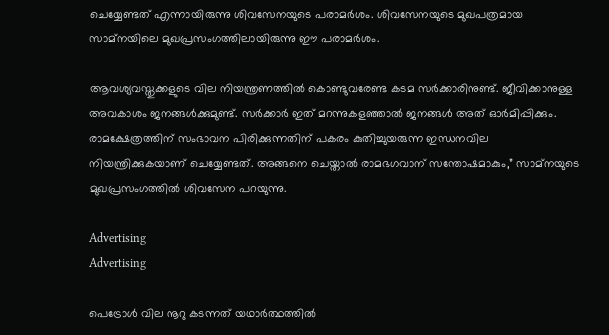ചെയ്യേണ്ടത് എന്നായിരുന്നു ശിവസേനയുടെ പരാമര്‍ശം. ശിവസേനയുടെ മുഖപത്രമായ സാമ്‍നയിലെ മുഖപ്രസംഗത്തിലായിരുന്നു ഈ പരാമര്‍ശം.

ആവശ്യവസ്തുക്കളുടെ വില നിയന്ത്രണത്തില്‍ കൊണ്ടുവരേണ്ട കടമ സര്‍ക്കാരിനുണ്ട്. ജീവിക്കാനുള്ള അവകാശം ജനങ്ങള്‍ക്കുമുണ്ട്. സര്‍ക്കാര്‍ ഇത് മറന്നുകളഞ്ഞാല്‍ ജനങ്ങള്‍ അത് ഓര്‍മിപ്പിക്കും. രാമക്ഷേത്രത്തിന് സംഭാവന പിരിക്കുന്നതിന് പകരം കുതിച്ചുയരുന്ന ഇന്ധനവില നിയന്ത്രിക്കുകയാണ് ചെയ്യേണ്ടത്. അങ്ങനെ ചെയ്താല്‍ രാമഭഗവാന് സന്തോഷമാകും,” സാമ്‌നയുടെ മുഖപ്രസംഗത്തില്‍ ശിവസേന പറയുന്നു.

Advertising
Advertising

പെട്രോള്‍ വില നൂറു കടന്നത് യഥാര്‍ത്ഥത്തില്‍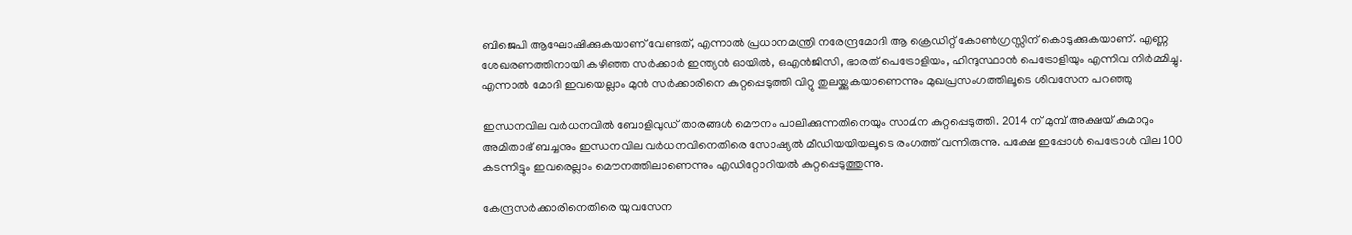ബിജെപി ആഘോഷിക്കുകയാണ് വേണ്ടത്, എന്നാല്‍ പ്രധാനമന്ത്രി നരേന്ദ്രമോദി ആ ക്രെഡിറ്റ് കോണ്‍ഗ്രസ്സിന് കൊടുക്കുകയാണ്. എണ്ണ ശേഖരണത്തിനായി കഴിഞ്ഞ സര്‍ക്കാര്‍ ഇന്ത്യന്‍ ഓയില്‍, ഒഎന്‍ജിസി, ഭാരത് പെട്രോളിയം, ഹിന്ദുസ്ഥാന്‍ പെട്രോളിയും എന്നിവ നിര്‍മ്മിച്ചു. എന്നാല്‍ മോദി ഇവയെല്ലാം മുന്‍ സര്‍ക്കാരിനെ കുറ്റപ്പെടുത്തി വിറ്റു തുലയ്ക്കുകയാണെന്നും മുഖപ്രസംഗത്തിലൂടെ ശിവസേന പറഞ്ഞു

ഇന്ധനവില വര്‍ധനവില്‍ ബോളിവുഡ് താരങ്ങള്‍ മൌനം പാലിക്കുന്നതിനെയും സാമ്‍ന കുറ്റപ്പെടുത്തി. 2014 ന് മുമ്പ് അക്ഷയ് കുമാറും അമിതാഭ് ബച്ചനും ഇന്ധനവില വര്‍ധനവിനെതിരെ സോഷ്യല്‍ മീഡിയയിയലൂടെ രംഗത്ത് വന്നിരുന്നു. പക്ഷേ ഇപ്പോള്‍ പെട്രോള്‍ വില 100 കടന്നിട്ടും ഇവരെല്ലാം മൌനത്തിലാണെന്നും എഡിറ്റോറിയല്‍ കുറ്റപ്പെടുത്തുന്നു.

കേന്ദ്രസര്‍ക്കാരിനെതിരെ യുവസേന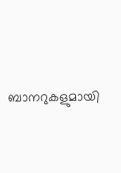ബാനറുകളുമായി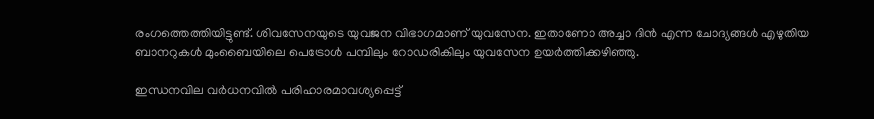രംഗത്തെത്തിയിട്ടുണ്ട്. ശിവസേനയുടെ യുവജന വിഭാഗമാണ് യുവസേന. ഇതാണോ അച്ചാ ദിന്‍ എന്ന ചോദ്യങ്ങള്‍ എഴുതിയ ബാനറുകള്‍ മുംബൈയിലെ പെട്രോള്‍ പമ്പിലും റോഡരികിലും യുവസേന ഉയര്‍ത്തിക്കഴിഞ്ഞു.

ഇന്ധനവില വര്‍ധനവില്‍ പരിഹാരമാവശ്യപ്പെട്ട്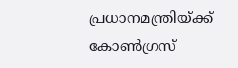പ്രധാനമന്ത്രിയ്ക്ക് കോണ്‍ഗ്രസ്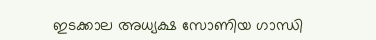ഇടക്കാല അധ്യക്ഷ സോണിയ ഗാന്ധി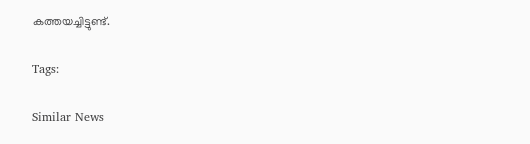കത്തയച്ചിട്ടുണ്ട്.

Tags:

Similar News